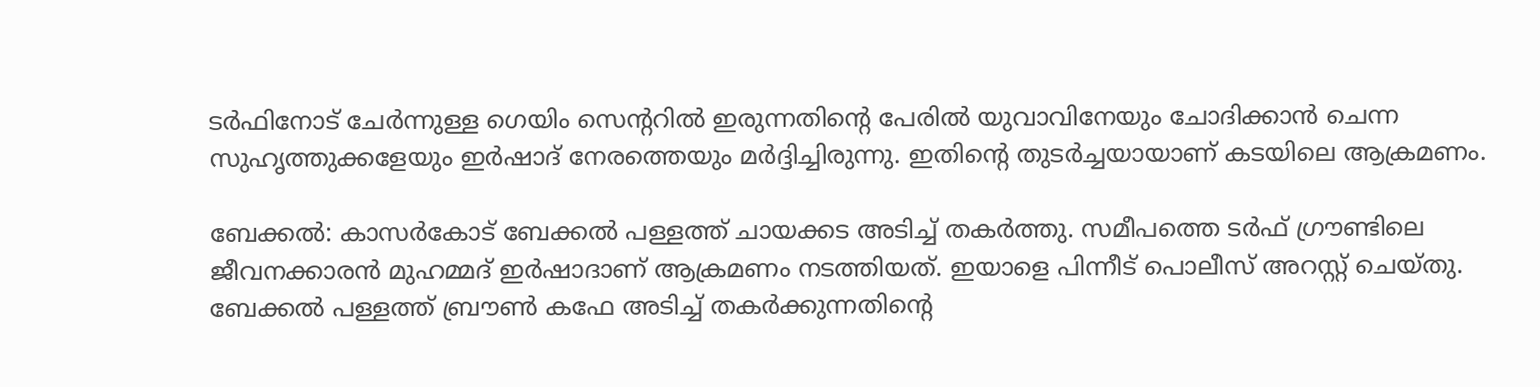ടര്‍ഫിനോട് ചേര്‍ന്നുള്ള ഗെയിം സെന്‍ററില്‍ ഇരുന്നതിന്‍റെ പേരില്‍ യുവാവിനേയും ചോദിക്കാന്‍ ചെന്ന സുഹൃത്തുക്കളേയും ഇര്‍ഷാദ് നേരത്തെയും മര്‍ദ്ദിച്ചിരുന്നു. ഇതിന്‍റെ തുടര്‍ച്ചയായാണ് കടയിലെ ആക്രമണം.

ബേക്കല്‍: കാസര്‍കോട് ബേക്കല്‍ പള്ളത്ത് ചായക്കട അടിച്ച് തകര്‍ത്തു. സമീപത്തെ ടര്‍ഫ് ഗ്രൗണ്ടിലെ ജീവനക്കാരന്‍ മുഹമ്മദ് ഇര്‍ഷാദാണ് ആക്രമണം നടത്തിയത്. ഇയാളെ പിന്നീട് പൊലീസ് അറസ്റ്റ് ചെയ്തു. ബേക്കല്‍ പള്ളത്ത് ബ്രൗണ്‍ കഫേ അടിച്ച് തകര്‍ക്കുന്നതിന്‍റെ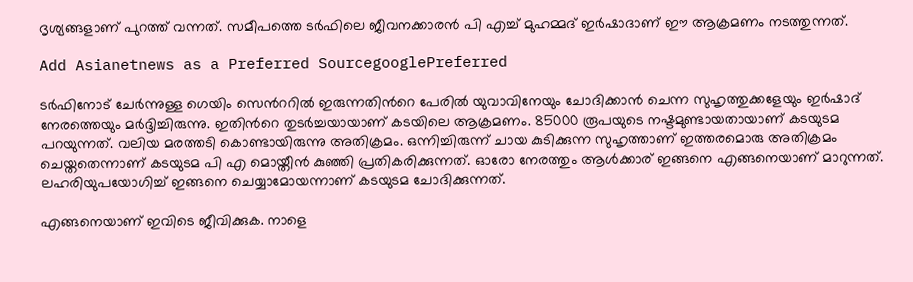ദൃശ്യങ്ങളാണ് പുറത്ത് വന്നത്. സമീപത്തെ ടര്‍ഫിലെ ജീവനക്കാരന്‍ പി എച്ച് മുഹമ്മദ് ഇര്‍ഷാദാണ് ഈ ആക്രമണം നടത്തുന്നത്.

Add Asianetnews as a Preferred SourcegooglePreferred

ടര്‍ഫിനോട് ചേര്‍ന്നുള്ള ഗെയിം സെന്‍ററില്‍ ഇരുന്നതിന്‍റെ പേരില്‍ യുവാവിനേയും ചോദിക്കാന്‍ ചെന്ന സുഹൃത്തുക്കളേയും ഇര്‍ഷാദ് നേരത്തെയും മര്‍ദ്ദിച്ചിരുന്നു. ഇതിന്‍റെ തുടര്‍ച്ചയായാണ് കടയിലെ ആക്രമണം. 85000 രൂപയുടെ നഷ്ടമുണ്ടായതായാണ് കടയുടമ പറയുന്നത്. വലിയ മരത്തടി കൊണ്ടായിരുന്നു അതിക്രമം. ഒന്നിച്ചിരുന്ന് ചായ കുടിക്കുന്ന സുഹൃത്താണ് ഇത്തരമൊരു അതിക്രമം ചെയ്തതെന്നാണ് കടയുടമ പി എ മൊയ്തീന്‍ കുഞ്ഞി പ്രതികരിക്കുന്നത്. ഓരോ നേരത്തും ആള്‍ക്കാര് ഇങ്ങനെ എങ്ങനെയാണ് മാറുന്നത്. ലഹരിയുപയോഗിച്ച് ഇങ്ങനെ ചെയ്യാമോയന്നാണ് കടയുടമ ചോദിക്കുന്നത്.

എങ്ങനെയാണ് ഇവിടെ ജീവിക്കുക. നാളെ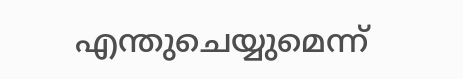എന്തുചെയ്യുമെന്ന്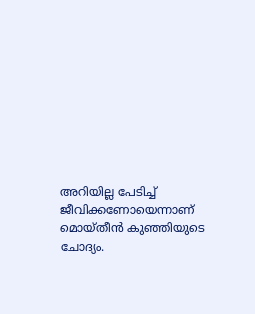അറിയില്ല പേടിച്ച് ജീവിക്കണോയെന്നാണ് മൊയ്തീന്‍ കുഞ്ഞിയുടെ ചോദ്യം.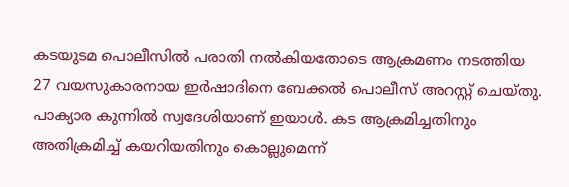കടയുടമ പൊലീസില്‍ പരാതി നല്‍കിയതോടെ ആക്രമണം നടത്തിയ 27 വയസുകാരനായ ഇര്‍ഷാദിനെ ബേക്കല്‍ പൊലീസ് അറസ്റ്റ് ചെയ്തു. പാക്യാര കുന്നില്‍ സ്വദേശിയാണ് ഇയാള്‍. കട ആക്രമിച്ചതിനും അതിക്രമിച്ച് കയറിയതിനും കൊല്ലുമെന്ന്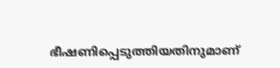ഭീഷണിപ്പെടുത്തിയതിനുമാണ്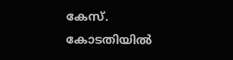കേസ്. കോടതിയില്‍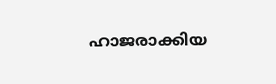ഹാജരാക്കിയ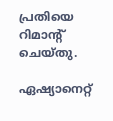പ്രതിയെ റിമാന്‍റ് ചെയ്തു.

ഏഷ്യാനെറ്റ്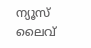ന്യൂസ് ലൈവ്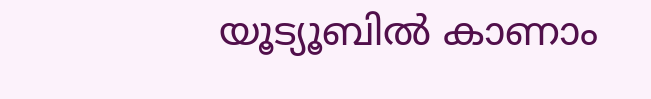യൂട്യൂബിൽ കാണാം